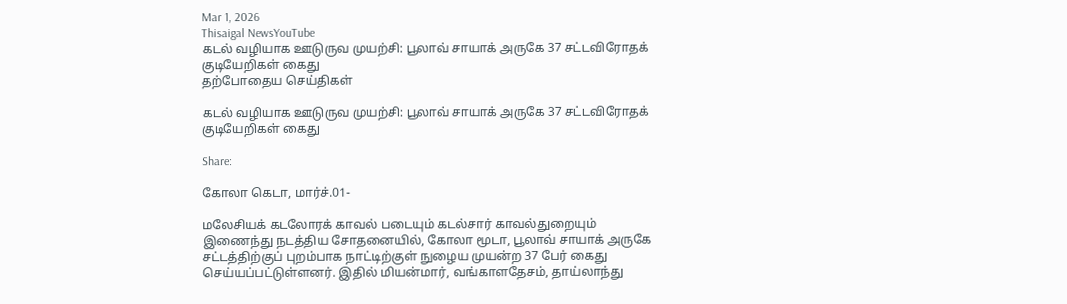Mar 1, 2026
Thisaigal NewsYouTube
கடல் வழியாக ஊடுருவ முயற்சி: பூலாவ் சாயாக் அருகே 37 சட்டவிரோதக் குடியேறிகள் கைது
தற்போதைய செய்திகள்

கடல் வழியாக ஊடுருவ முயற்சி: பூலாவ் சாயாக் அருகே 37 சட்டவிரோதக் குடியேறிகள் கைது

Share:

கோலா கெடா, மார்ச்.01-

மலேசியக் கடலோரக் காவல் படையும் கடல்சார் காவல்துறையும் இணைந்து நடத்திய சோதனையில், கோலா மூடா, பூலாவ் சாயாக் அருகே சட்டத்திற்குப் புறம்பாக நாட்டிற்குள் நுழைய முயன்ற 37 பேர் கைது செய்யப்பட்டுள்ளனர். இதில் மியன்மார், வங்காளதேசம், தாய்லாந்து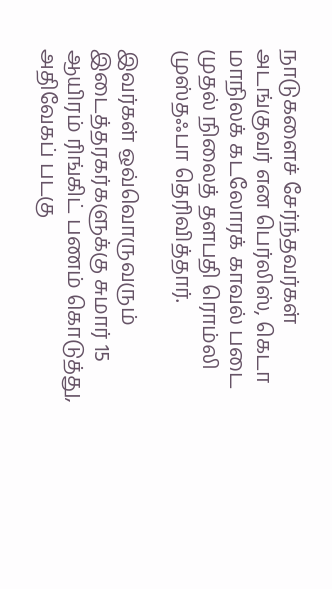நாடுகளைச் சேர்ந்தவர்கள் அடங்குவர் என பெர்லிஸ், கெடா மாநிலக் கடலோரக் காவல் படை முதல் நிலைத் தளபதி ரொம்லி முஸ்தஃபா தெரிவித்தார்.

இவர்கள் ஒவ்வொருவரும் இடைத்தரகர்களுக்கு சுமார் 15 ஆயிரம் ரிங்கிட் பணம் கொடுத்து, அதிவேகப் படகு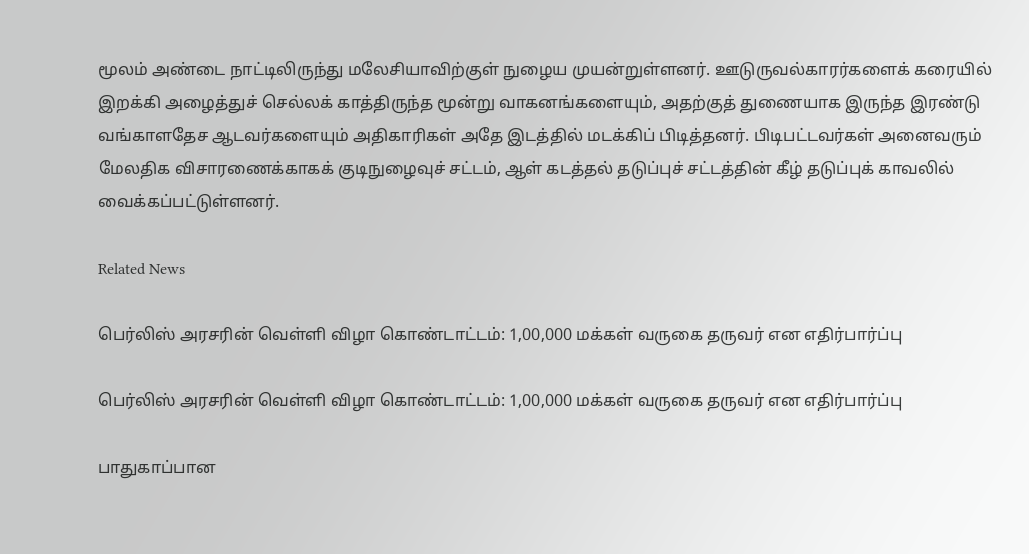மூலம் அண்டை நாட்டிலிருந்து மலேசியாவிற்குள் நுழைய முயன்றுள்ளனர். ஊடுருவல்காரர்களைக் கரையில் இறக்கி அழைத்துச் செல்லக் காத்திருந்த மூன்று வாகனங்களையும், அதற்குத் துணையாக இருந்த இரண்டு வங்காளதேச ஆடவர்களையும் அதிகாரிகள் அதே இடத்தில் மடக்கிப் பிடித்தனர். பிடிபட்டவர்கள் அனைவரும் மேலதிக விசாரணைக்காகக் குடிநுழைவுச் சட்டம், ஆள் கடத்தல் தடுப்புச் சட்டத்தின் கீழ் தடுப்புக் காவலில் வைக்கப்பட்டுள்ளனர்.

Related News

பெர்லிஸ் அரசரின் வெள்ளி விழா கொண்டாட்டம்: 1,00,000 மக்கள் வருகை தருவர் என எதிர்பார்ப்பு

பெர்லிஸ் அரசரின் வெள்ளி விழா கொண்டாட்டம்: 1,00,000 மக்கள் வருகை தருவர் என எதிர்பார்ப்பு

பாதுகாப்பான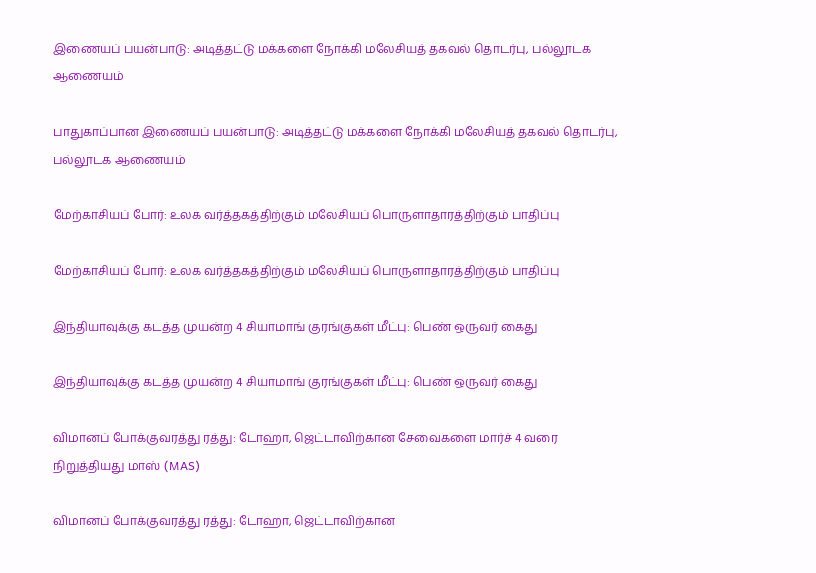இணையப் பயன்பாடு: அடித்தட்டு மக்களை நோக்கி மலேசியத் தகவல் தொடர்பு, பல்லூடக ஆணையம்

பாதுகாப்பான இணையப் பயன்பாடு: அடித்தட்டு மக்களை நோக்கி மலேசியத் தகவல் தொடர்பு, பல்லூடக ஆணையம்

மேற்காசியப் போர்: உலக வர்த்தகத்திற்கும் மலேசியப் பொருளாதாரத்திற்கும் பாதிப்பு

மேற்காசியப் போர்: உலக வர்த்தகத்திற்கும் மலேசியப் பொருளாதாரத்திற்கும் பாதிப்பு

இந்தியாவுக்கு கடத்த முயன்ற 4 சியாமாங் குரங்குகள் மீட்பு: பெண் ஒருவர் கைது

இந்தியாவுக்கு கடத்த முயன்ற 4 சியாமாங் குரங்குகள் மீட்பு: பெண் ஒருவர் கைது

விமானப் போக்குவரத்து ரத்து: டோஹா, ஜெட்டாவிற்கான சேவைகளை மார்ச் 4 வரை நிறுத்தியது மாஸ் (MAS)

விமானப் போக்குவரத்து ரத்து: டோஹா, ஜெட்டாவிற்கான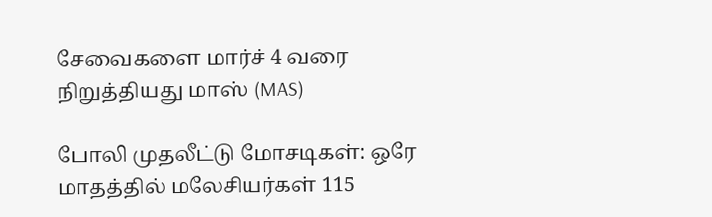சேவைகளை மார்ச் 4 வரை நிறுத்தியது மாஸ் (MAS)

போலி முதலீட்டு மோசடிகள்: ஒரே மாதத்தில் மலேசியர்கள் 115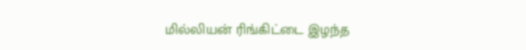மில்லியன் ரிங்கிட்டை இழந்த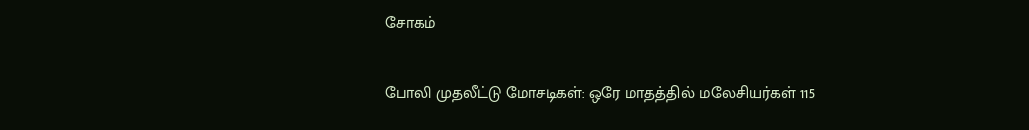சோகம்

போலி முதலீட்டு மோசடிகள்: ஒரே மாதத்தில் மலேசியர்கள் 115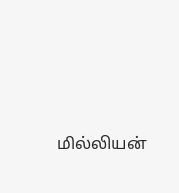மில்லியன்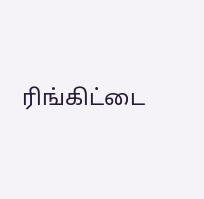ரிங்கிட்டை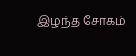இழந்த சோகம்